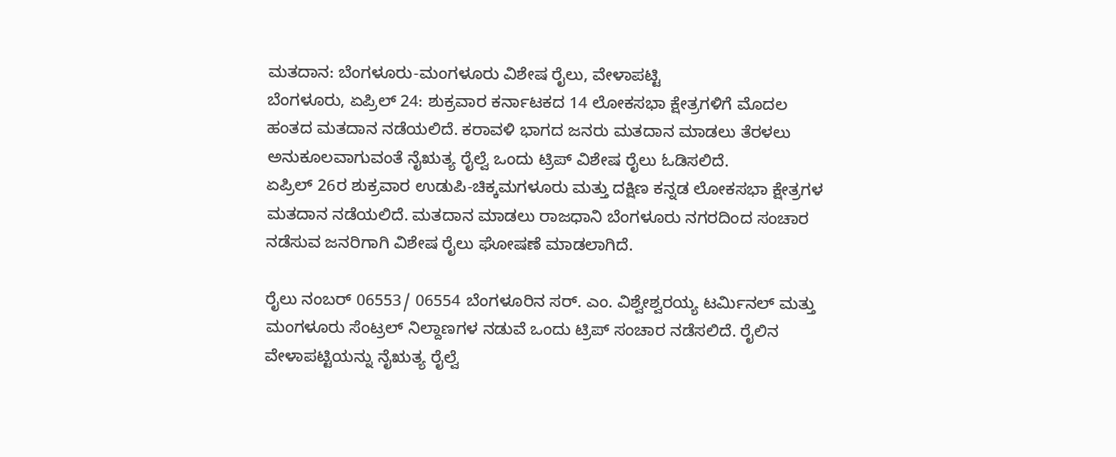ಮತದಾನ: ಬೆಂಗಳೂರು-ಮಂಗಳೂರು ವಿಶೇಷ ರೈಲು, ವೇಳಾಪಟ್ಟಿ
ಬೆಂಗಳೂರು, ಏಪ್ರಿಲ್ 24: ಶುಕ್ರವಾರ ಕರ್ನಾಟಕದ 14 ಲೋಕಸಭಾ ಕ್ಷೇತ್ರಗಳಿಗೆ ಮೊದಲ ಹಂತದ ಮತದಾನ ನಡೆಯಲಿದೆ. ಕರಾವಳಿ ಭಾಗದ ಜನರು ಮತದಾನ ಮಾಡಲು ತೆರಳಲು ಅನುಕೂಲವಾಗುವಂತೆ ನೈಋತ್ಯ ರೈಲ್ವೆ ಒಂದು ಟ್ರಿಪ್ ವಿಶೇಷ ರೈಲು ಓಡಿಸಲಿದೆ.
ಏಪ್ರಿಲ್ 26ರ ಶುಕ್ರವಾರ ಉಡುಪಿ-ಚಿಕ್ಕಮಗಳೂರು ಮತ್ತು ದಕ್ಷಿಣ ಕನ್ನಡ ಲೋಕಸಭಾ ಕ್ಷೇತ್ರಗಳ ಮತದಾನ ನಡೆಯಲಿದೆ. ಮತದಾನ ಮಾಡಲು ರಾಜಧಾನಿ ಬೆಂಗಳೂರು ನಗರದಿಂದ ಸಂಚಾರ ನಡೆಸುವ ಜನರಿಗಾಗಿ ವಿಶೇಷ ರೈಲು ಘೋಷಣೆ ಮಾಡಲಾಗಿದೆ.

ರೈಲು ನಂಬರ್ 06553/ 06554 ಬೆಂಗಳೂರಿನ ಸರ್. ಎಂ. ವಿಶ್ವೇಶ್ವರಯ್ಯ ಟರ್ಮಿನಲ್ ಮತ್ತು ಮಂಗಳೂರು ಸೆಂಟ್ರಲ್ ನಿಲ್ದಾಣಗಳ ನಡುವೆ ಒಂದು ಟ್ರಿಪ್ ಸಂಚಾರ ನಡೆಸಲಿದೆ. ರೈಲಿನ ವೇಳಾಪಟ್ಟಿಯನ್ನು ನೈಋತ್ಯ ರೈಲ್ವೆ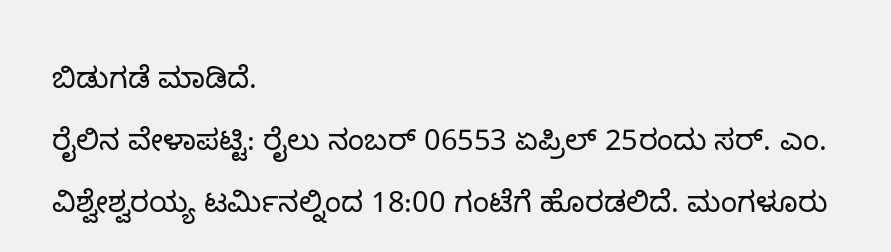ಬಿಡುಗಡೆ ಮಾಡಿದೆ.
ರೈಲಿನ ವೇಳಾಪಟ್ಟಿ: ರೈಲು ನಂಬರ್ 06553 ಏಪ್ರಿಲ್ 25ರಂದು ಸರ್. ಎಂ. ವಿಶ್ವೇಶ್ವರಯ್ಯ ಟರ್ಮಿನಲ್ನಿಂದ 18:00 ಗಂಟೆಗೆ ಹೊರಡಲಿದೆ. ಮಂಗಳೂರು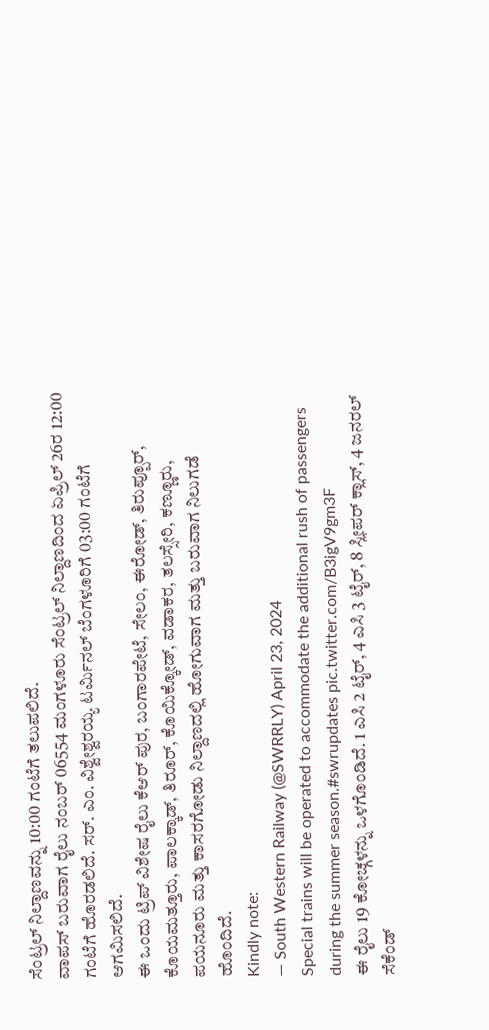ಸೆಂಟ್ರಲ್ ನಿಲ್ದಾಣವನ್ನು 10:00 ಗಂಟೆಗೆ ತಲುಪಲಿದೆ.
ವಾಪಸ್ ಬರುವಾಗ ರೈಲು ನಂಬರ್ 06554 ಮಂಗಳೂರು ಸೆಂಟ್ರಲ್ ನಿಲ್ದಾಣದಿಂದ ಏಪ್ರಿಲ್ 26ರ 12:00 ಗಂಟೆಗೆ ಹೊರಡಲಿದೆ. ಸರ್. ಎಂ. ವಿಶ್ವೇಶ್ವರಯ್ಯ ಟರ್ಮಿನಲ್ ಬೆಂಗಳೂರಿಗೆ 03:00 ಗಂಟೆಗೆ ಆಗಮಿಸಲಿದೆ.
ಈ ಒಂದು ಟ್ರಿಪ್ ವಿಶೇಷ ರೈಲು ಕೆಆರ್ ಪುರ, ಬಂಗಾರಪೇಟೆ, ಸೇಲಂ, ಈರೋಡ್, ತಿರುಪ್ಪೂರ್, ಕೊಯಮತ್ತೂರು, ಪಾಲಕ್ಕಾಡ್, ತಿರೂರ್, ಕೊಯಿಕ್ಕೋಡ್, ವಡಾಕರ, ತಲಸ್ಸೇರಿ, ಕಣ್ಣೂರು, ಪಯನೂರು ಮತ್ತು ಕಾಸರಗೋಡು ನಿಲ್ದಾಣದಲ್ಲಿ ಹೋಗುವಾಗ ಮತ್ತು ಬರುವಾಗ ನಿಲುಗಡೆ ಹೊಂದಿದೆ.
Kindly note:
— South Western Railway (@SWRRLY) April 23, 2024
Special trains will be operated to accommodate the additional rush of passengers during the summer season.#swrupdates pic.twitter.com/B3igV9gm3F
ಈ ರೈಲು 19 ಕೋಚ್ಗಳನ್ನು ಒಳಗೊಂಡಿದೆ. 1 ಎಸಿ 2 ಟೈರ್, 4 ಎಸಿ 3 ಟೈರ್, 8 ಸ್ಲೀಪರ್ ಕ್ಲಾಸ್, 4 ಜನರಲ್ ಸೆಕೆಂಡ್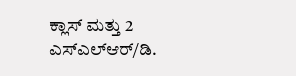ಕ್ಲಾಸ್ ಮತ್ತು 2 ಎಸ್ಎಲ್ಆರ್/ಡಿ.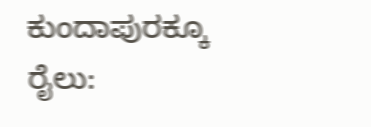ಕುಂದಾಪುರಕ್ಕೂ ರೈಲು: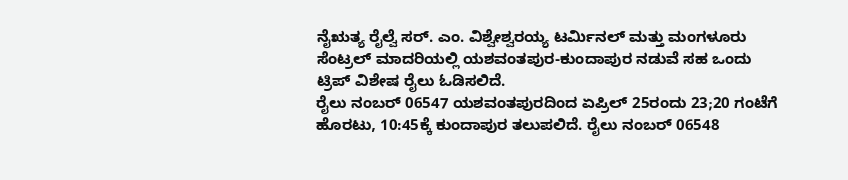ನೈಋತ್ಯ ರೈಲ್ವೆ ಸರ್. ಎಂ. ವಿಶ್ವೇಶ್ವರಯ್ಯ ಟರ್ಮಿನಲ್ ಮತ್ತು ಮಂಗಳೂರು ಸೆಂಟ್ರಲ್ ಮಾದರಿಯಲ್ಲಿ ಯಶವಂತಪುರ-ಕುಂದಾಪುರ ನಡುವೆ ಸಹ ಒಂದು ಟ್ರಿಪ್ ವಿಶೇಷ ರೈಲು ಓಡಿಸಲಿದೆ.
ರೈಲು ನಂಬರ್ 06547 ಯಶವಂತಪುರದಿಂದ ಏಪ್ರಿಲ್ 25ರಂದು 23;20 ಗಂಟೆಗೆ ಹೊರಟು, 10:45ಕ್ಕೆ ಕುಂದಾಪುರ ತಲುಪಲಿದೆ. ರೈಲು ನಂಬರ್ 06548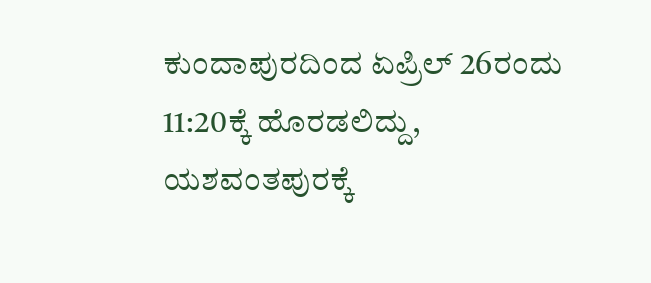ಕುಂದಾಪುರದಿಂದ ಏಪ್ರಿಲ್ 26ರಂದು 11:20ಕ್ಕೆ ಹೊರಡಲಿದ್ದು, ಯಶವಂತಪುರಕ್ಕೆ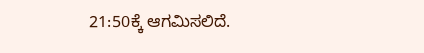21:50ಕ್ಕೆ ಆಗಮಿಸಲಿದೆ.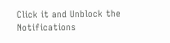Click it and Unblock the Notifications